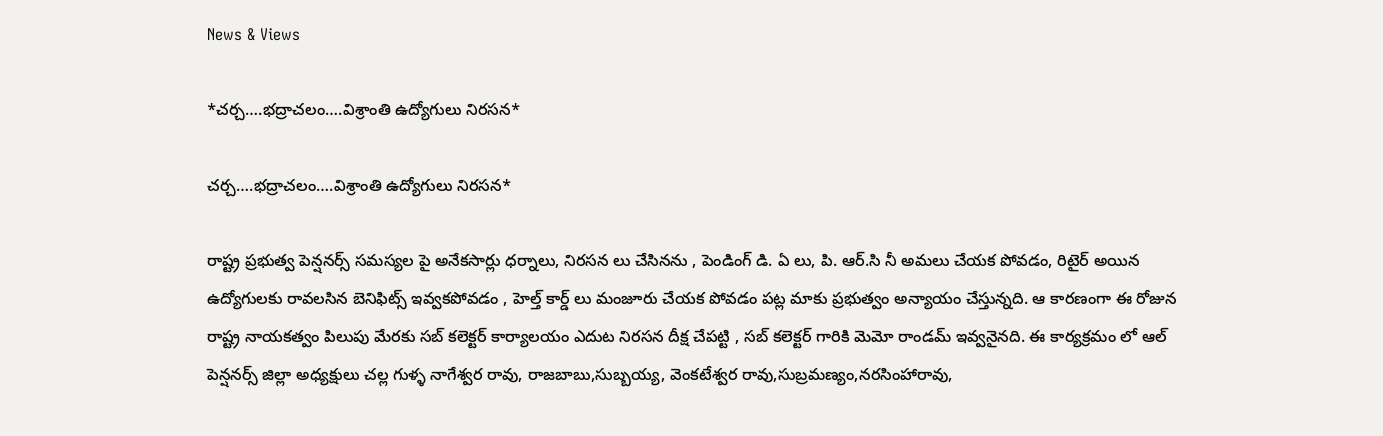News & Views

*చర్చ….భద్రాచలం….విశ్రాంతి ఉద్యోగులు నిరసన*

చర్చ….భద్రాచలం….విశ్రాంతి ఉద్యోగులు నిరసన*

రాష్ట్ర ప్రభుత్వ పెన్షనర్స్ సమస్యల పై అనేకసార్లు ధర్నాలు, నిరసన లు చేసినను , పెండింగ్ డి. ఏ లు, పి. ఆర్.సి నీ అమలు చేయక పోవడం, రిటైర్ అయిన ఉద్యోగులకు రావలసిన బెనిఫిట్స్ ఇవ్వకపోవడం , హెల్త్ కార్డ్ లు మంజూరు చేయక పోవడం పట్ల మాకు ప్రభుత్వం అన్యాయం చేస్తున్నది. ఆ కారణంగా ఈ రోజున రాష్ట్ర నాయకత్వం పిలుపు మేరకు సబ్ కలెక్టర్ కార్యాలయం ఎదుట నిరసన దీక్ష చేపట్టి , సబ్ కలెక్టర్ గారికి మెమో రాండమ్ ఇవ్వనైనది. ఈ కార్యక్రమం లో ఆల్ పెన్షనర్స్ జిల్లా అధ్యక్షులు చల్ల గుళ్ళ నాగేశ్వర రావు, రాజబాబు,సుబ్బయ్య, వెంకటేశ్వర రావు,సుబ్రమణ్యం,నరసింహారావు,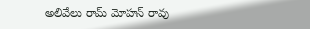అలివేలు రామ్ మోహన్ రావు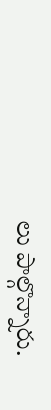లు పాల్గొన్నారు.